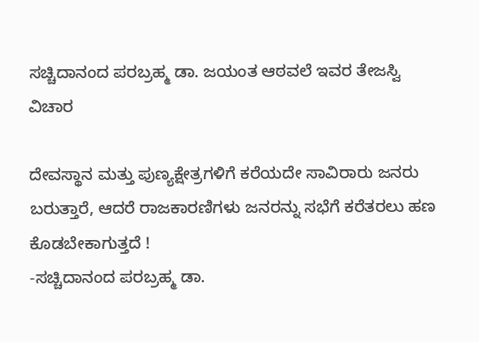ಸಚ್ಚಿದಾನಂದ ಪರಬ್ರಹ್ಮ ಡಾ. ಜಯಂತ ಆಠವಲೆ ಇವರ ತೇಜಸ್ವಿ ವಿಚಾರ

ದೇವಸ್ಥಾನ ಮತ್ತು ಪುಣ್ಯಕ್ಷೇತ್ರಗಳಿಗೆ ಕರೆಯದೇ ಸಾವಿರಾರು ಜನರು ಬರುತ್ತಾರೆ, ಆದರೆ ರಾಜಕಾರಣಿಗಳು ಜನರನ್ನು ಸಭೆಗೆ ಕರೆತರಲು ಹಣ ಕೊಡಬೇಕಾಗುತ್ತದೆ !
-ಸಚ್ಚಿದಾನಂದ ಪರಬ್ರಹ್ಮ ಡಾ.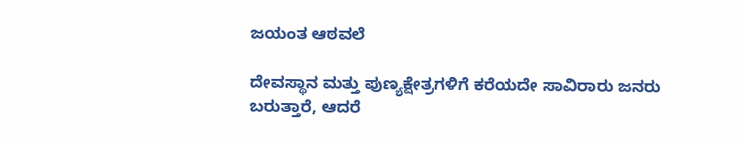ಜಯಂತ ಆಠವಲೆ

ದೇವಸ್ಥಾನ ಮತ್ತು ಪುಣ್ಯಕ್ಷೇತ್ರಗಳಿಗೆ ಕರೆಯದೇ ಸಾವಿರಾರು ಜನರು ಬರುತ್ತಾರೆ, ಆದರೆ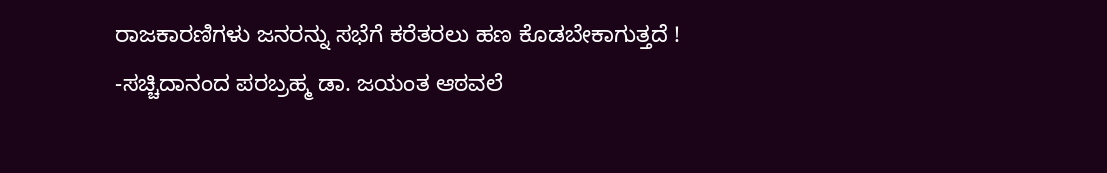ರಾಜಕಾರಣಿಗಳು ಜನರನ್ನು ಸಭೆಗೆ ಕರೆತರಲು ಹಣ ಕೊಡಬೇಕಾಗುತ್ತದೆ !
-ಸಚ್ಚಿದಾನಂದ ಪರಬ್ರಹ್ಮ ಡಾ. ಜಯಂತ ಆಠವಲೆ